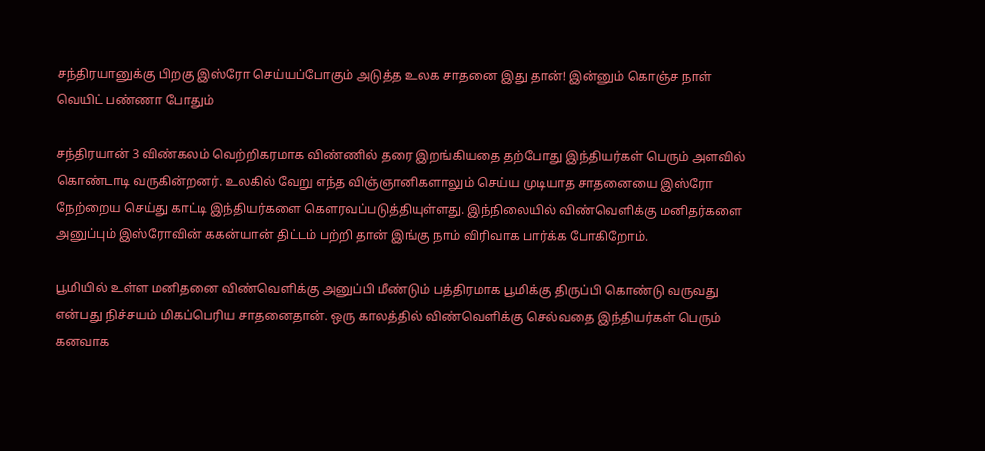சந்திரயானுக்கு பிறகு இஸ்ரோ செய்யப்போகும் அடுத்த உலக சாதனை இது தான்! இன்னும் கொஞ்ச நாள் வெயிட் பண்ணா போதும்

சந்திரயான் 3 விண்கலம் வெற்றிகரமாக விண்ணில் தரை இறங்கியதை தற்போது இந்தியர்கள் பெரும் அளவில் கொண்டாடி வருகின்றனர். உலகில் வேறு எந்த விஞ்ஞானிகளாலும் செய்ய முடியாத சாதனையை இஸ்ரோ நேற்றைய செய்து காட்டி இந்தியர்களை கௌரவப்படுத்தியுள்ளது. இந்நிலையில் விண்வெளிக்கு மனிதர்களை அனுப்பும் இஸ்ரோவின் ககன்யான் திட்டம் பற்றி தான் இங்கு நாம் விரிவாக பார்க்க போகிறோம்.

பூமியில் உள்ள மனிதனை விண்வெளிக்கு அனுப்பி மீண்டும் பத்திரமாக பூமிக்கு திருப்பி கொண்டு வருவது என்பது நிச்சயம் மிகப்பெரிய சாதனைதான். ஒரு காலத்தில் விண்வெளிக்கு செல்வதை இந்தியர்கள் பெரும் கனவாக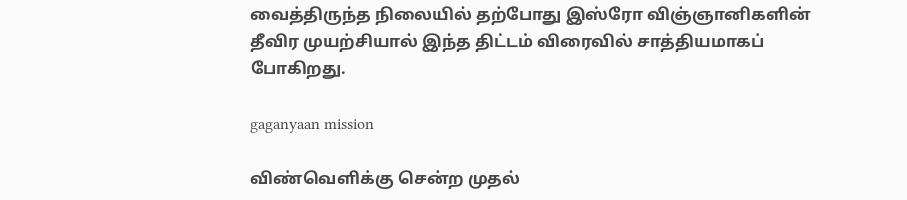வைத்திருந்த நிலையில் தற்போது இஸ்ரோ விஞ்ஞானிகளின் தீவிர முயற்சியால் இந்த திட்டம் விரைவில் சாத்தியமாகப் போகிறது.

gaganyaan mission

விண்வெளிக்கு சென்ற முதல்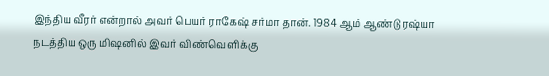இந்திய வீரர் என்றால் அவர் பெயர் ராகேஷ் சர்மா தான். 1984 ஆம் ஆண்டு ரஷ்யா நடத்திய ஒரு மிஷனில் இவர் விண்வெளிக்கு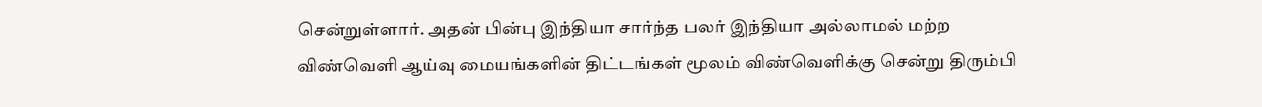சென்றுள்ளார். அதன் பின்பு இந்தியா சார்ந்த பலர் இந்தியா அல்லாமல் மற்ற விண்வெளி ஆய்வு மையங்களின் திட்டங்கள் மூலம் விண்வெளிக்கு சென்று திரும்பி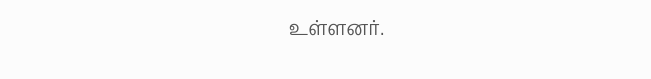உள்ளனர்.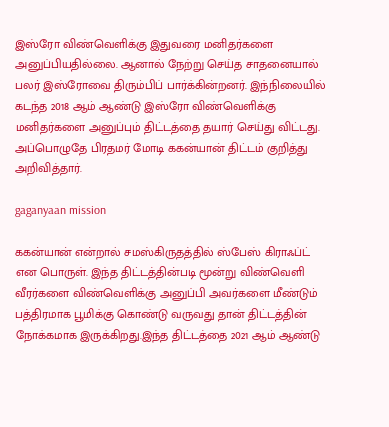இஸ்ரோ விண்வெளிக்கு இதுவரை மனிதர்களை அனுப்பியதில்லை. ஆனால் நேற்று செய்த சாதனையால் பலர் இஸ்ரோவை திரும்பிப் பார்க்கின்றனர். இந்நிலையில் கடந்த 2018 ஆம் ஆண்டு இஸ்ரோ விண்வெளிக்கு மனிதர்களை அனுப்பும் திட்டத்தை தயார் செய்து விட்டது. அப்பொழுதே பிரதமர் மோடி ககன்யான் திட்டம் குறித்து அறிவித்தார்.

gaganyaan mission

ககன்யான் என்றால் சமஸ்கிருதத்தில் ஸ்பேஸ் கிராஃப்ட் என பொருள். இந்த திட்டத்தின்படி மூன்று விண்வெளி வீரர்களை விண்வெளிக்கு அனுப்பி அவர்களை மீண்டும் பத்திரமாக பூமிக்கு கொண்டு வருவது தான் திட்டத்தின் நோக்கமாக இருக்கிறது.இந்த திட்டத்தை 2021 ஆம் ஆண்டு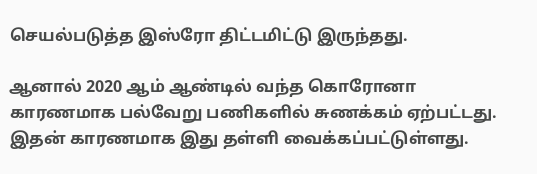செயல்படுத்த இஸ்ரோ திட்டமிட்டு இருந்தது.

ஆனால் 2020 ஆம் ஆண்டில் வந்த கொரோனா காரணமாக பல்வேறு பணிகளில் சுணக்கம் ஏற்பட்டது. இதன் காரணமாக இது தள்ளி வைக்கப்பட்டுள்ளது.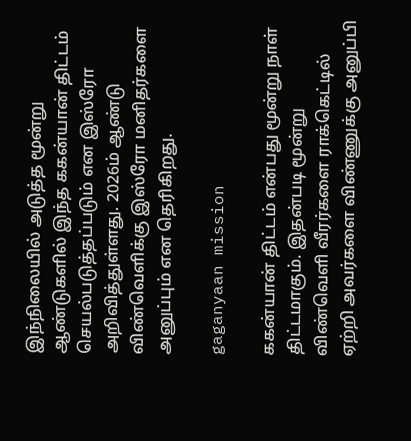இந்நிலையில் அடுத்த மூன்று ஆண்டுகளில் இந்த ககன்யான் திட்டம் செயல்படுத்தப்படும் என இஸ்ரோ அறிவித்துள்ளது. 2026ம் ஆண்டு விண்வெளிக்கு இஸ்ரோ மனிதர்களை அனுப்பும் என தெரிகிறது.

gaganyaan mission

ககன்யான் திட்டம் என்பது மூன்று நாள் திட்டமாகும். இதன்படி மூன்று விண்வெளி வீரர்களை ராக்கெட்டில் ஏற்றி அவர்களை விண்ணுக்கு அனுப்பி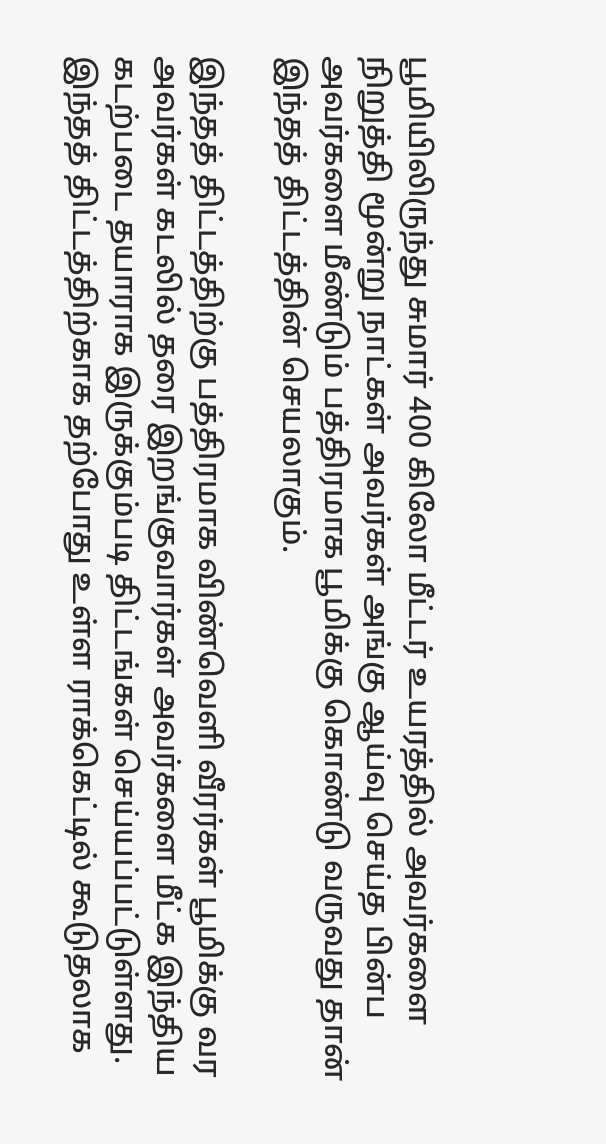பூமியிலிருந்து சுமார் 400 கிலோ மீட்டர் உயரத்தில் அவர்களை நிறுத்தி மூன்று நாட்கள் அவர்கள் அங்கு ஆய்வு செய்த பின்ப அவர்களை மீண்டும் பத்திரமாக பூமிக்கு கொண்டு வருவது தான் இந்தத் திட்டத்தின் செயலாகும்.

இந்தத் திட்டத்திற்கு பத்திரமாக விண்வெளி வீரர்கள் பூமிக்கு வர அவர்கள் கடலில் தரை இறங்குவார்கள் அவர்களை மீட்க இந்திய கடற்படை தயாராக இருக்கும்படி திட்டங்கள் செய்யப்பட்டுள்ளது. இந்தத் திட்டத்திற்காக தற்போது உள்ள ராக்கெட்டில் கூடுதலாக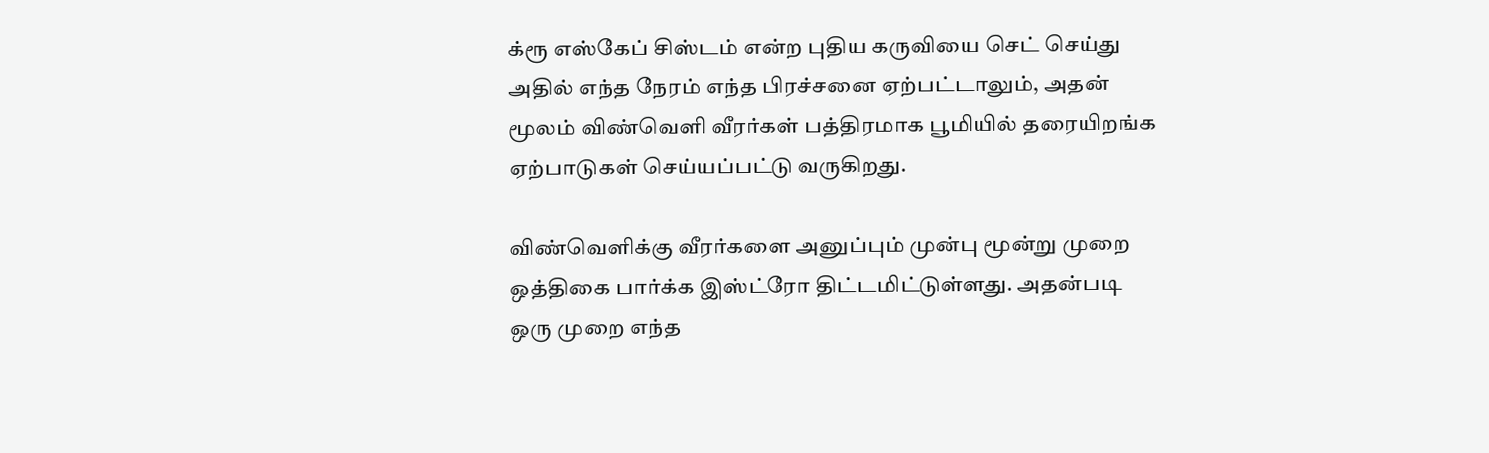க்ரூ எஸ்கேப் சிஸ்டம் என்ற புதிய கருவியை செட் செய்து அதில் எந்த நேரம் எந்த பிரச்சனை ஏற்பட்டாலும், அதன் மூலம் விண்வெளி வீரர்கள் பத்திரமாக பூமியில் தரையிறங்க ஏற்பாடுகள் செய்யப்பட்டு வருகிறது.

விண்வெளிக்கு வீரர்களை அனுப்பும் முன்பு மூன்று முறை ஒத்திகை பார்க்க இஸ்ட்ரோ திட்டமிட்டுள்ளது. அதன்படி ஒரு முறை எந்த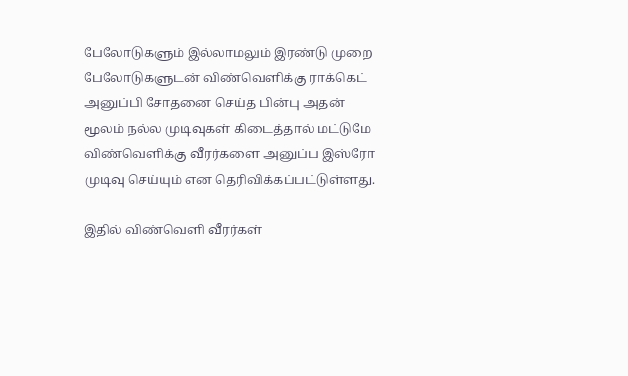பேலோடுகளும் இல்லாமலும் இரண்டு முறை பேலோடுகளுடன் விண்வெளிக்கு ராக்கெட் அனுப்பி சோதனை செய்த பின்பு அதன் மூலம் நல்ல முடிவுகள் கிடைத்தால் மட்டுமே விண்வெளிக்கு வீரர்களை அனுப்ப இஸ்ரோ முடிவு செய்யும் என தெரிவிக்கப்பட்டுள்ளது.

இதில் விண்வெளி வீரர்கள்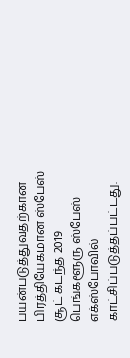பயன்படுத்துவதற்கான பிரத்தியேகமான ஸ்பேஸ் சூட் கடந்த 2019 பெங்களூரு ஸ்பேஸ் எக்ஸ்போவில் காட்சிப்படுத்தப்பட்டது.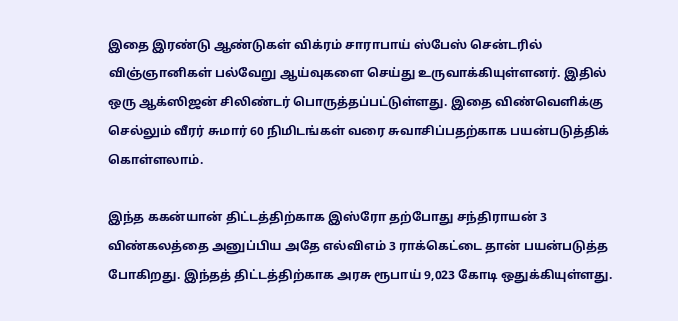இதை இரண்டு ஆண்டுகள் விக்ரம் சாராபாய் ஸ்பேஸ் சென்டரில் விஞ்ஞானிகள் பல்வேறு ஆய்வுகளை செய்து உருவாக்கியுள்ளனர். இதில் ஒரு ஆக்ஸிஜன் சிலிண்டர் பொருத்தப்பட்டுள்ளது. இதை விண்வெளிக்கு செல்லும் வீரர் சுமார் 60 நிமிடங்கள் வரை சுவாசிப்பதற்காக பயன்படுத்திக் கொள்ளலாம்.

இந்த ககன்யான் திட்டத்திற்காக இஸ்ரோ தற்போது சந்திராயன் 3 விண்கலத்தை அனுப்பிய அதே எல்விஎம் 3 ராக்கெட்டை தான் பயன்படுத்த போகிறது. இந்தத் திட்டத்திற்காக அரசு ரூபாய் 9,023 கோடி ஒதுக்கியுள்ளது.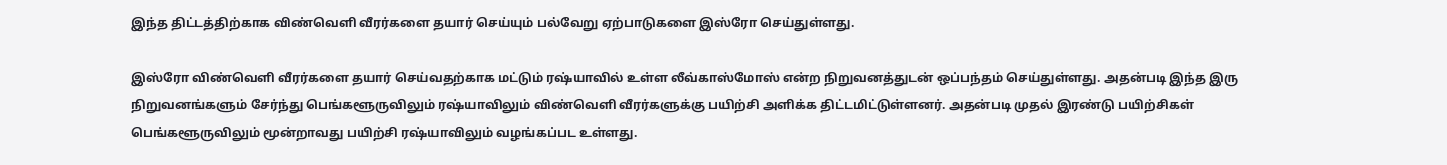இந்த திட்டத்திற்காக விண்வெளி வீரர்களை தயார் செய்யும் பல்வேறு ஏற்பாடுகளை இஸ்ரோ செய்துள்ளது.

இஸ்ரோ விண்வெளி வீரர்களை தயார் செய்வதற்காக மட்டும் ரஷ்யாவில் உள்ள லீவ்காஸ்மோஸ் என்ற நிறுவனத்துடன் ஒப்பந்தம் செய்துள்ளது. அதன்படி இந்த இரு நிறுவனங்களும் சேர்ந்து பெங்களூருவிலும் ரஷ்யாவிலும் விண்வெளி வீரர்களுக்கு பயிற்சி அளிக்க திட்டமிட்டுள்ளனர். அதன்படி முதல் இரண்டு பயிற்சிகள் பெங்களூருவிலும் மூன்றாவது பயிற்சி ரஷ்யாவிலும் வழங்கப்பட உள்ளது.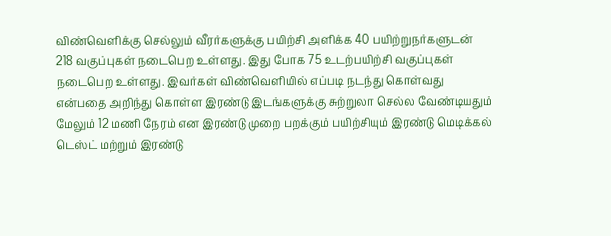விண்வெளிக்கு செல்லும் வீரர்களுக்கு பயிற்சி அளிக்க 40 பயிற்றுநர்களுடன் 218 வகுப்புகள் நடைபெற உள்ளது. இது போக 75 உடற்பயிற்சி வகுப்புகள் நடைபெற உள்ளது. இவர்கள் விண்வெளியில் எப்படி நடந்து கொள்வது என்பதை அறிந்து கொள்ள இரண்டு இடங்களுக்கு சுற்றுலா செல்ல வேண்டியதும் மேலும் 12 மணி நேரம் என இரண்டு முறை பறக்கும் பயிற்சியும் இரண்டு மெடிக்கல் டெஸ்ட் மற்றும் இரண்டு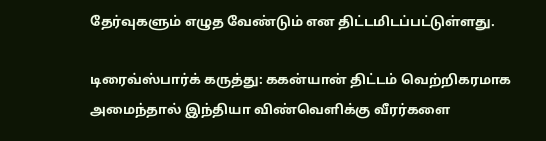தேர்வுகளும் எழுத வேண்டும் என திட்டமிடப்பட்டுள்ளது.

டிரைவ்ஸ்பார்க் கருத்து: ககன்யான் திட்டம் வெற்றிகரமாக அமைந்தால் இந்தியா விண்வெளிக்கு வீரர்களை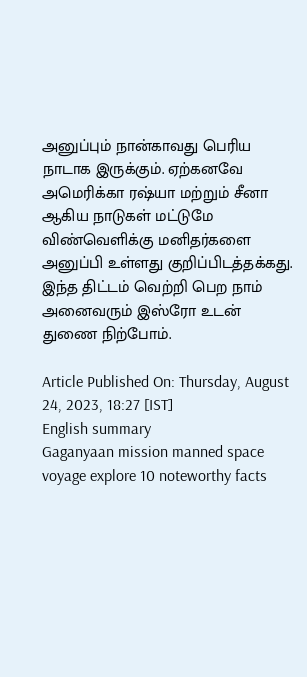அனுப்பும் நான்காவது பெரிய நாடாக இருக்கும். ஏற்கனவே அமெரிக்கா ரஷ்யா மற்றும் சீனா ஆகிய நாடுகள் மட்டுமே விண்வெளிக்கு மனிதர்களை அனுப்பி உள்ளது குறிப்பிடத்தக்கது. இந்த திட்டம் வெற்றி பெற நாம் அனைவரும் இஸ்ரோ உடன் துணை நிற்போம்.

Article Published On: Thursday, August 24, 2023, 18:27 [IST]
English summary
Gaganyaan mission manned space voyage explore 10 noteworthy facts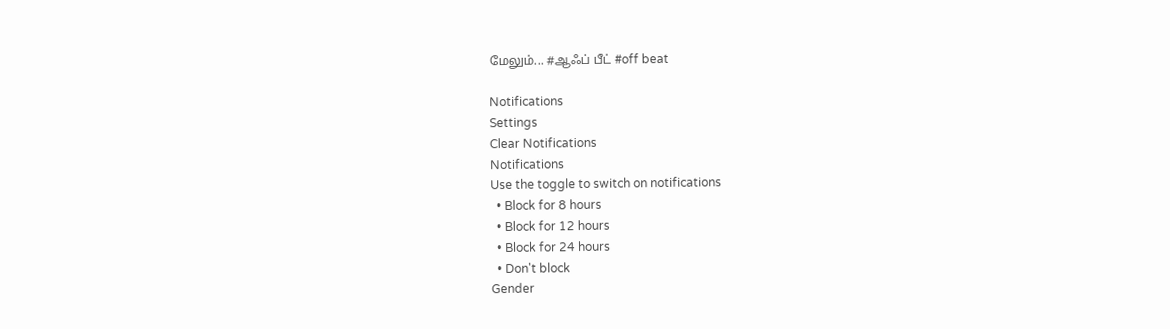மேலும்... #ஆஃப் பீட் #off beat

Notifications
Settings
Clear Notifications
Notifications
Use the toggle to switch on notifications
  • Block for 8 hours
  • Block for 12 hours
  • Block for 24 hours
  • Don't block
Gender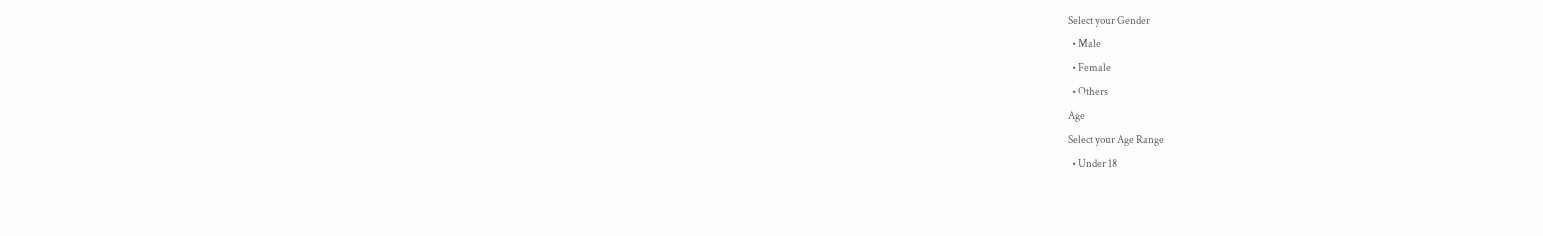Select your Gender
  • Male
  • Female
  • Others
Age
Select your Age Range
  • Under 18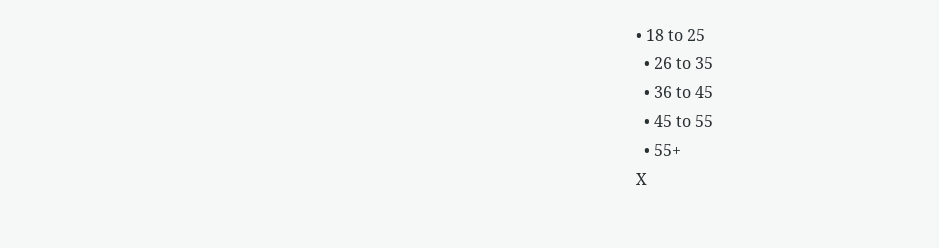• 18 to 25
  • 26 to 35
  • 36 to 45
  • 45 to 55
  • 55+
X